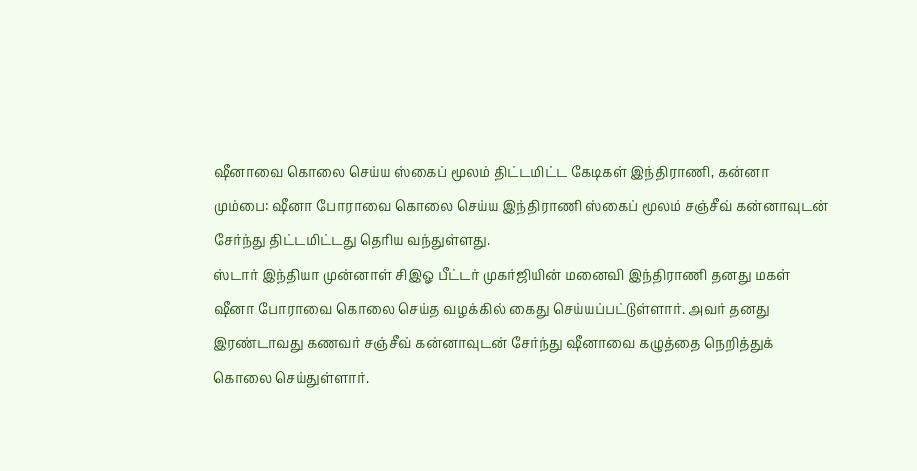ஷீனாவை கொலை செய்ய ஸ்கைப் மூலம் திட்டமிட்ட கேடிகள் இந்திராணி, கன்னா
மும்பை: ஷீனா போராவை கொலை செய்ய இந்திராணி ஸ்கைப் மூலம் சஞ்சீவ் கன்னாவுடன் சேர்ந்து திட்டமிட்டது தெரிய வந்துள்ளது.
ஸ்டார் இந்தியா முன்னாள் சிஇஓ பீட்டர் முகர்ஜியின் மனைவி இந்திராணி தனது மகள் ஷீனா போராவை கொலை செய்த வழக்கில் கைது செய்யப்பட்டுள்ளார். அவர் தனது இரண்டாவது கணவர் சஞ்சீவ் கன்னாவுடன் சேர்ந்து ஷீனாவை கழுத்தை நெறித்துக் கொலை செய்துள்ளார்.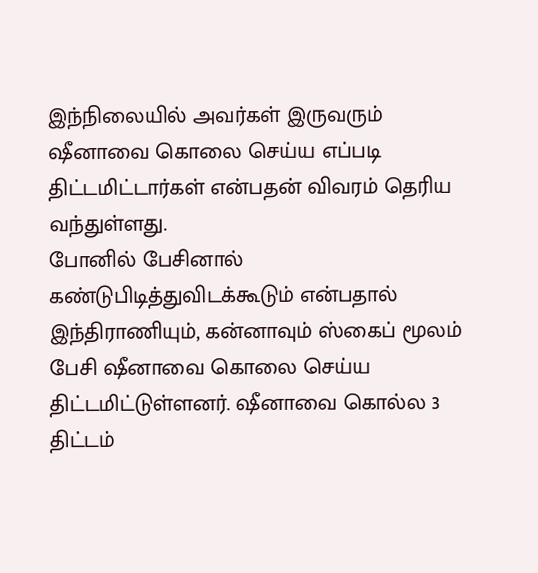இந்நிலையில் அவர்கள் இருவரும் ஷீனாவை கொலை செய்ய எப்படி திட்டமிட்டார்கள் என்பதன் விவரம் தெரிய வந்துள்ளது.
போனில் பேசினால் கண்டுபிடித்துவிடக்கூடும் என்பதால் இந்திராணியும், கன்னாவும் ஸ்கைப் மூலம் பேசி ஷீனாவை கொலை செய்ய திட்டமிட்டுள்ளனர். ஷீனாவை கொல்ல 3 திட்டம்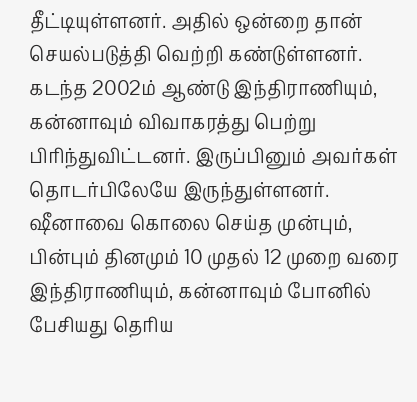தீட்டியுள்ளனர். அதில் ஒன்றை தான் செயல்படுத்தி வெற்றி கண்டுள்ளனர்.
கடந்த 2002ம் ஆண்டு இந்திராணியும், கன்னாவும் விவாகரத்து பெற்று பிரிந்துவிட்டனர். இருப்பினும் அவர்கள் தொடர்பிலேயே இருந்துள்ளனர். ஷீனாவை கொலை செய்த முன்பும், பின்பும் தினமும் 10 முதல் 12 முறை வரை இந்திராணியும், கன்னாவும் போனில் பேசியது தெரிய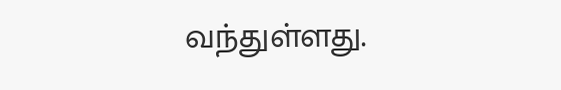வந்துள்ளது.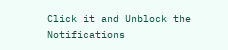Click it and Unblock the Notifications